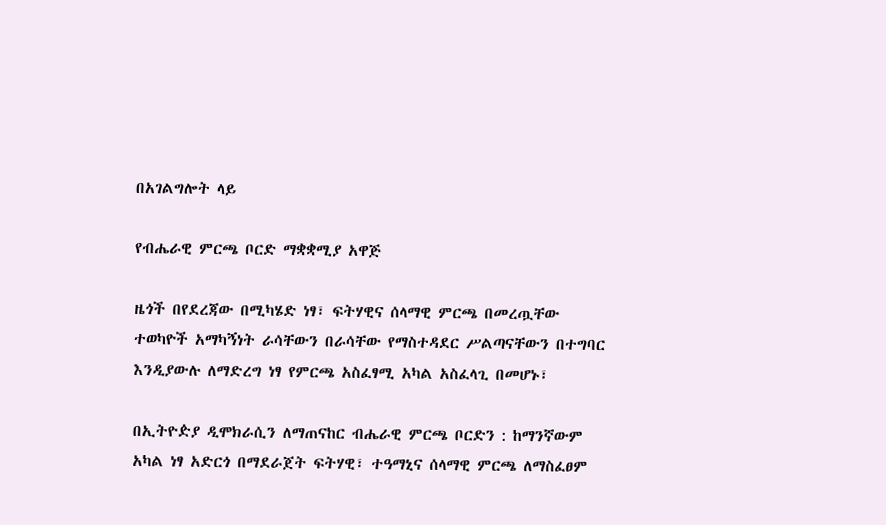በአገልግሎት ላይ

የብሔራዊ ምርጫ ቦርድ ማቋቋሚያ አዋጅ

ዜጎች በየደረጃው በሚካሄድ ነፃ፣ ፍትሃዊና ሰላማዊ ምርጫ በመረጧቸው ተወካዮች አማካኝነት ራሳቸውን በራሳቸው የማስተዳደር ሥልጣናቸውን በተግባር እንዲያውሉ ለማድረግ ነፃ የምርጫ አስፈፃሚ አካል አስፈላጊ በመሆኑ፣

በኢትዮዽያ ዲሞክራሲን ለማጠናከር ብሔራዊ ምርጫ ቦርድን : ከማንኛውም አካል ነፃ አድርጎ በማደራጀት ፍትሃዊ፣ ተዓማኒና ሰላማዊ ምርጫ ለማስፈፀም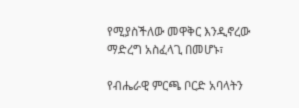የሚያስችለው መዋቅር እንዲኖረው
ማድረግ አስፈላጊ በመሆኑ፣

የብሔራዊ ምርጫ ቦርድ አባላትን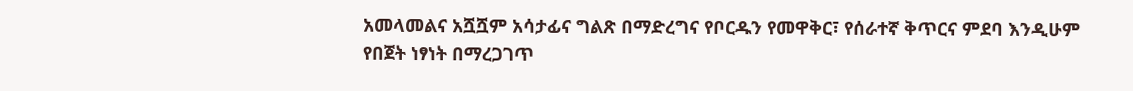አመላመልና አሿሿም አሳታፊና ግልጽ በማድረግና የቦርዱን የመዋቅር፣ የሰራተኛ ቅጥርና ምደባ እንዲሁም የበጀት ነፃነት በማረጋገጥ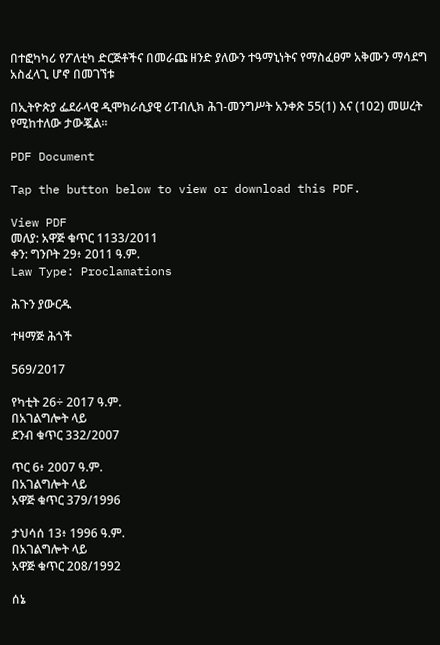በተፎካካሪ የፖለቲካ ድርጅቶችና በመራጩ ዘንድ ያለውን ተዓማኒነትና የማስፈፀም አቅሙን ማሳደግ አስፈላጊ ሆኖ በመገኘቱ

በኢትዮጵያ ፌደራላዊ ዲሞክራሲያዊ ሪፐብሊክ ሕገ-መንግሥት አንቀጽ 55(1) እና (102) መሠረት የሚከተለው ታውጇል።

PDF Document

Tap the button below to view or download this PDF.

View PDF
መለያ: አዋጅ ቁጥር 1133/2011
ቀን: ግንቦት 29፥ 2011 ዓ.ም.
Law Type: Proclamations

ሕጉን ያውርዱ

ተዛማጅ ሕጎች

569/2017

የካቲት 26÷ 2017 ዓ.ም.
በአገልግሎት ላይ
ደንብ ቁጥር 332/2007

ጥር 6፥ 2007 ዓ.ም.
በአገልግሎት ላይ
አዋጅ ቁጥር 379/1996

ታህሳሰ 13፥ 1996 ዓ.ም.
በአገልግሎት ላይ
አዋጅ ቁጥር 208/1992

ሰኔ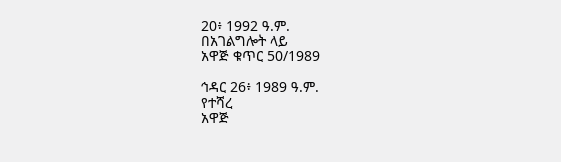20፥ 1992 ዓ.ም.
በአገልግሎት ላይ
አዋጅ ቁጥር 50/1989

ኅዳር 26፥ 1989 ዓ.ም.
የተሻረ
አዋጅ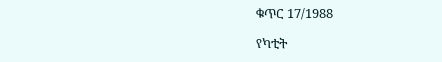ቁጥር 17/1988

የካቲት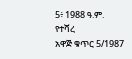5፥ 1988 ዓ.ም.
የተሻረ
አዋጅ ቁጥር 5/1987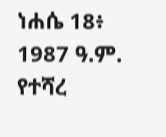ነሐሴ 18፥ 1987 ዓ.ም.
የተሻረ